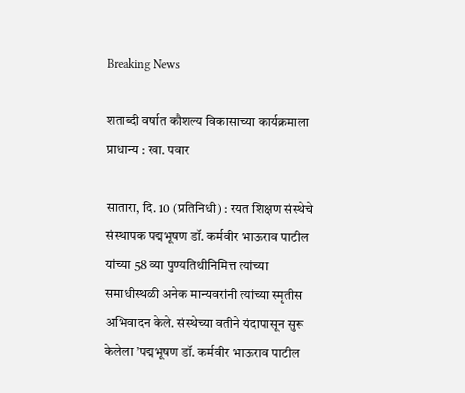Breaking News

शताब्दी वर्षात कौशल्य विकासाच्या कार्यक्रमाला प्राधान्य : खा. पवार

सातारा, दि. 10 (प्रतिनिधी) : रयत शिक्षण संस्थेचे संस्थापक पद्मभूषण डॉ. कर्मवीर भाऊराव पाटील यांच्या 58 व्या पुण्यतिथीनिमित्त त्यांच्या समाधीस्थळी अनेक मान्यवरांनी त्यांच्या स्मृतीस अभिवादन केले. संस्थेच्या वतीने यंदापासून सुरू केलेला ’पद्मभूषण डॉ. कर्मवीर भाऊराव पाटील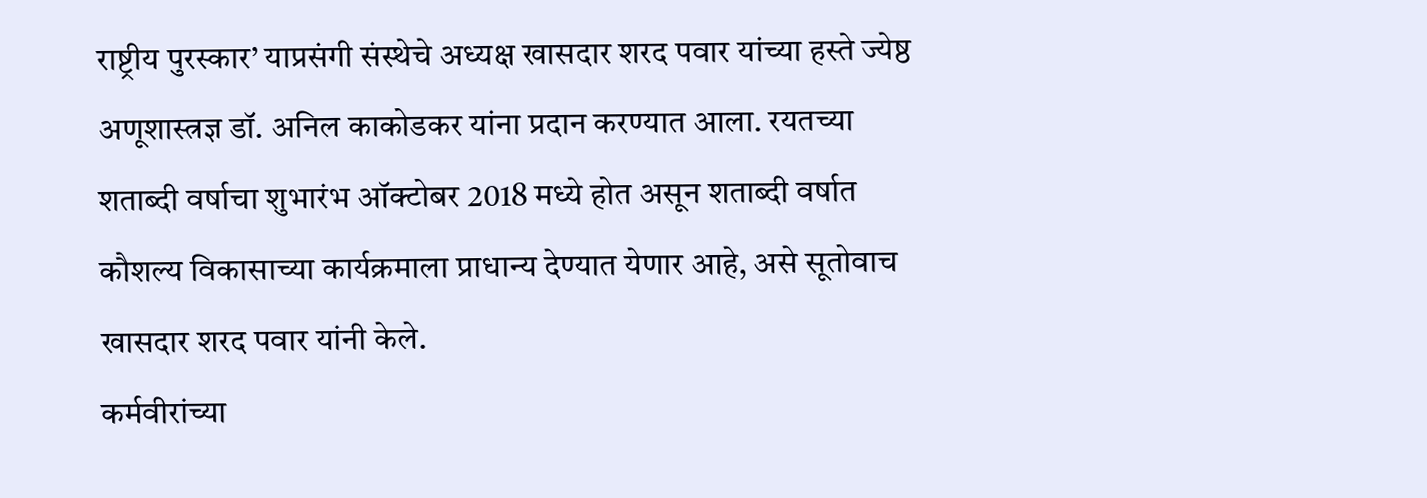राष्ट्रीय पुरस्कार’ याप्रसंगी संस्थेचे अध्यक्ष खासदार शरद पवार यांच्या हस्ते ज्येष्ठ अणूशास्त्रज्ञ डॉ. अनिल काकोडकर यांना प्रदान करण्यात आला. रयतच्या शताब्दी वर्षाचा शुभारंभ ऑक्टोबर 2018 मध्ये होत असून शताब्दी वर्षात कौशल्य विकासाच्या कार्यक्रमाला प्राधान्य देण्यात येणार आहे, असे सूतोवाच खासदार शरद पवार यांनी केले.
कर्मवीरांच्या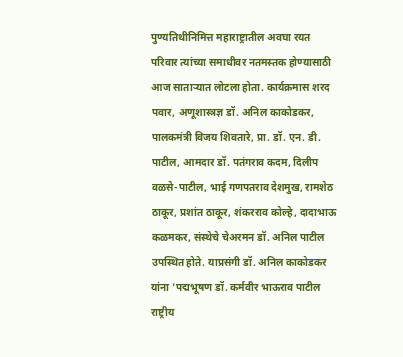पुण्यतिथीनिमित्त महाराष्ट्रातील अवघा रयत परिवार त्यांच्या समाधीवर नतमस्तक होण्यासाठी आज सातार्‍यात लोटला होता. कार्यक्रमास शरद पवार, अणूशास्त्रज्ञ डॉ. अनिल काकोडकर, पालकमंत्री विजय शिवतारे, प्रा. डॉ. एन. डी. पाटील, आमदार डॉ. पतंगराव कदम, दिलीप वळसे-पाटील, भाई गणपतराव देशमुख, रामशेठ ठाकूर, प्रशांत ठाकूर, शंकरराव कोल्हे, दादाभाऊ कळमकर, संस्थेचे चेअरमन डॉ. अनिल पाटील उपस्थित होते. याप्रसंगी डॉ. अनिल काकोडकर यांना ’पद्मभूषण डॉ. कर्मवीर भाऊराव पाटील राष्ट्रीय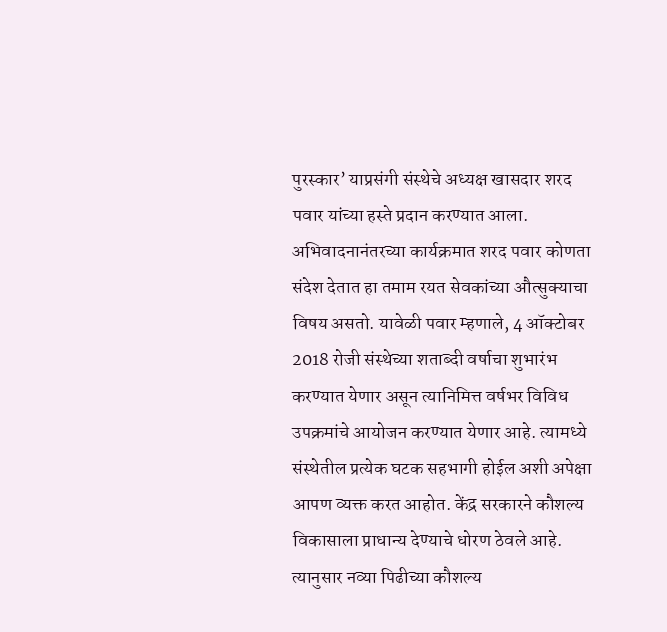पुरस्कार’ याप्रसंगी संस्थेचे अध्यक्ष खासदार शरद पवार यांच्या हस्ते प्रदान करण्यात आला.
अभिवादनानंतरच्या कार्यक्रमात शरद पवार कोणता संदेश देतात हा तमाम रयत सेवकांच्या औत्सुक्याचा विषय असतो. यावेळी पवार म्हणाले, 4 ऑक्टोबर 2018 रोजी संस्थेच्या शताब्दी वर्षाचा शुभारंभ करण्यात येणार असून त्यानिमित्त वर्षभर विविध उपक्रमांचे आयोजन करण्यात येणार आहे. त्यामध्ये संस्थेतील प्रत्येक घटक सहभागी होईल अशी अपेक्षा आपण व्यक्त करत आहोत. केंद्र सरकारने कौशल्य विकासाला प्राधान्य देण्याचे धोरण ठेवले आहे. त्यानुसार नव्या पिढीच्या कौशल्य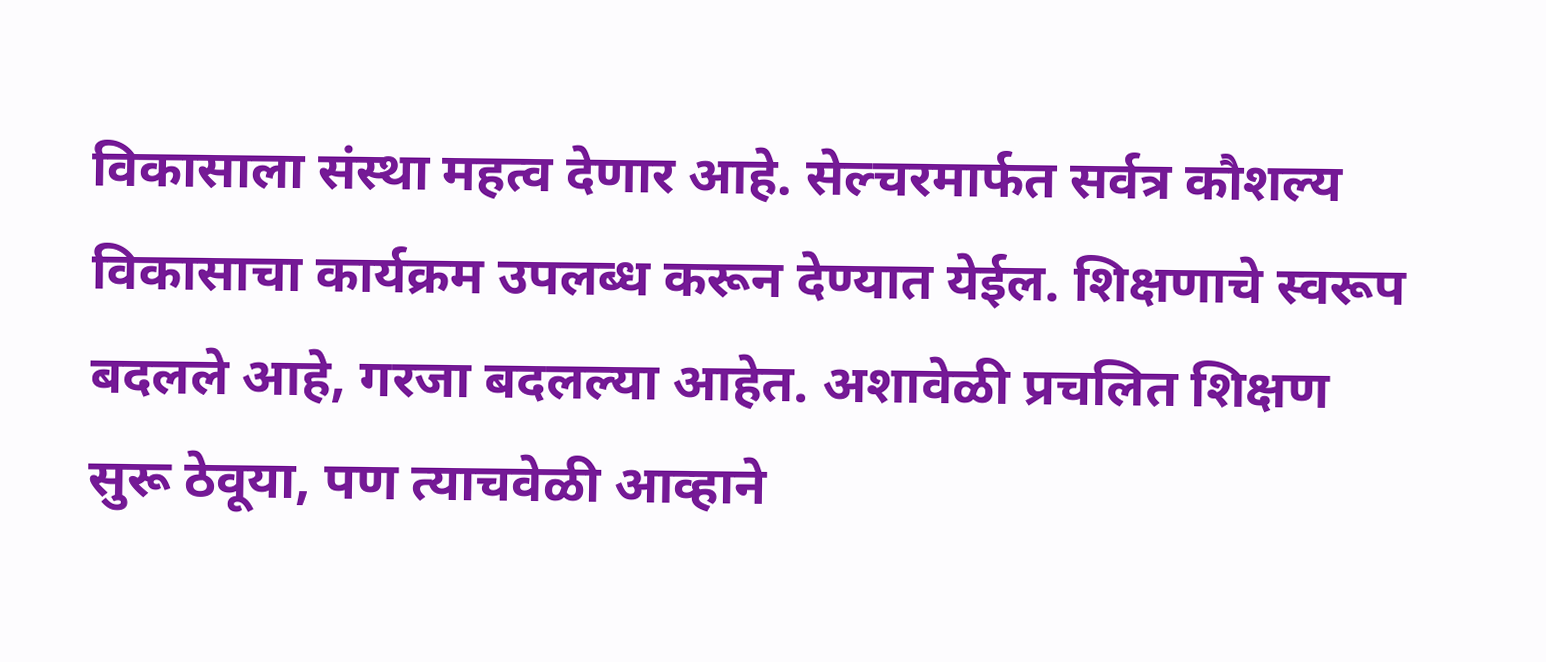विकासाला संस्था महत्व देणार आहे. सेल्चरमार्फत सर्वत्र कौशल्य विकासाचा कार्यक्रम उपलब्ध करून देण्यात येईल. शिक्षणाचे स्वरूप बदलले आहे, गरजा बदलल्या आहेत. अशावेळी प्रचलित शिक्षण सुरू ठेवूया, पण त्याचवेळी आव्हाने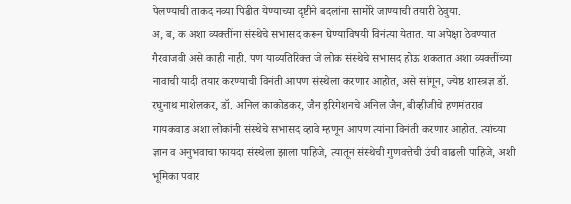पेलण्याची ताकद नव्या पिढीत येण्याच्या दृष्टीने बदलांना सामोरे जाण्याची तयारी ठेवुया.
अ, ब, क अशा व्यक्तींना संस्थेचे सभासद करून घेण्याविषयी विनंत्या येतात. या अपेक्षा ठेवण्यात गैरवाजवी असे काही नाही. पण याव्यतिरिक्त जे लोक संस्थेचे सभासद होऊ शकतात अशा व्यक्तींच्या नावाची यादी तयार करण्याची विनंती आपण संस्थेला करणार आहोत, असे सांगून, ज्येष्ठ शास्त्रज्ञ डॉ. रघुनाथ माशेलकर, डॉ. अनिल काकोडकर, जैन इरिगेशनचे अनिल जैन, बीव्हीजीचे हणमंतराव गायकवाड अशा लोकांनी संस्थेचे सभासद व्हावे म्हणून आपण त्यांना विनंती करणार आहोत. त्यांच्या ज्ञान व अनुभवाचा फायदा संस्थेला झाला पाहिजे, त्यातून संस्थेची गुणवत्तेची उंची वाढली पाहिजे, अशी भूमिका पवार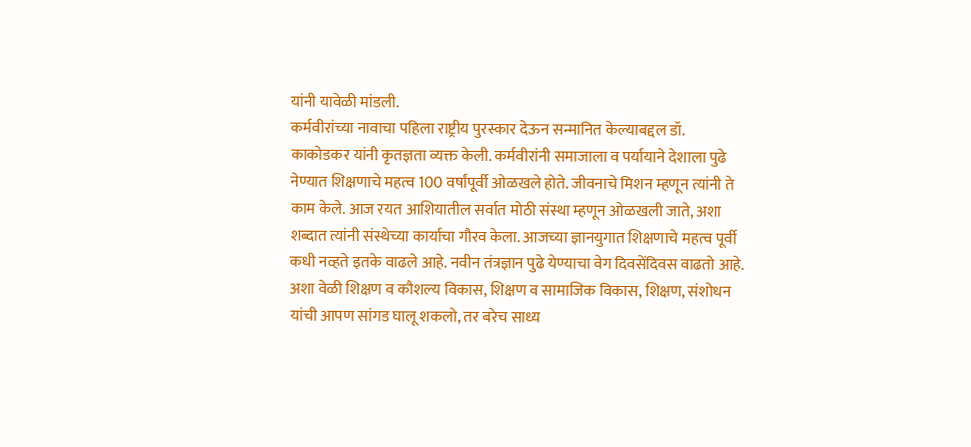यांनी यावेळी मांडली.
कर्मवीरांच्या नावाचा पहिला राष्ट्रीय पुरस्कार देऊन सन्मानित केल्याबद्दल डॉ. काकोडकर यांनी कृतज्ञता व्यक्त केली. कर्मवीरांनी समाजाला व पर्यायाने देशाला पुढे नेण्यात शिक्षणाचे महत्व 100 वर्षांपूर्वी ओळखले होते. जीवनाचे मिशन म्हणून त्यांनी ते काम केले. आज रयत आशियातील सर्वात मोठी संस्था म्हणून ओळखली जाते, अशा शब्दात त्यांनी संस्थेच्या कार्याचा गौरव केला. आजच्या ज्ञानयुगात शिक्षणाचे महत्व पूर्वी कधी नव्हते इतके वाढले आहे. नवीन तंत्रज्ञान पुढे येण्याचा वेग दिवसेंदिवस वाढतो आहे. अशा वेळी शिक्षण व कौशल्य विकास, शिक्षण व सामाजिक विकास, शिक्षण, संशोधन यांची आपण सांगड घालू शकलो, तर बरेच साध्य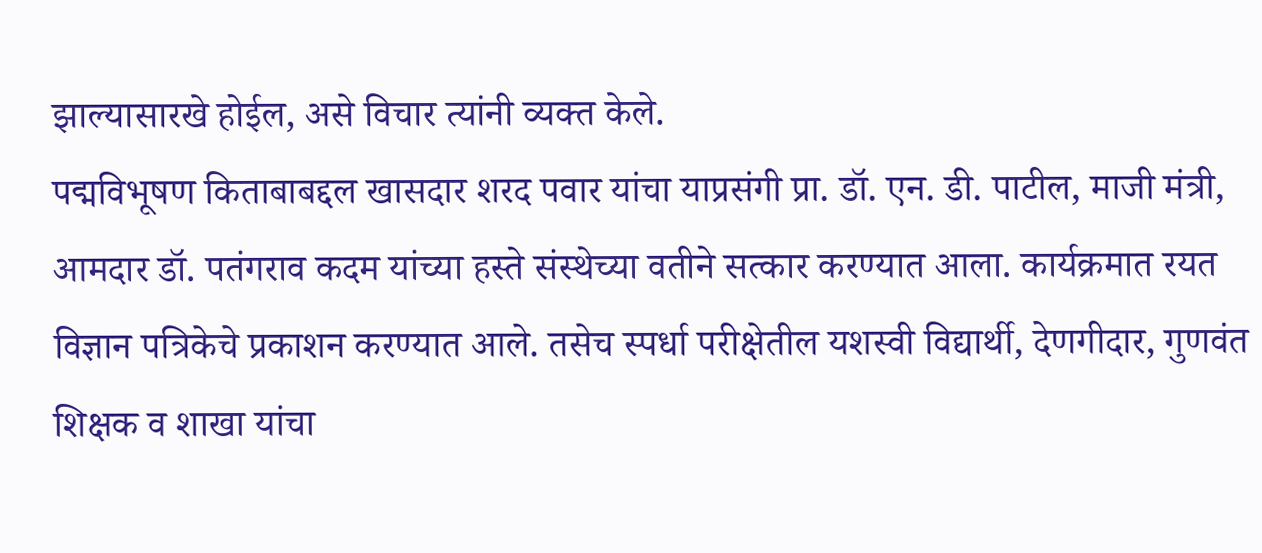झाल्यासारखे होईल, असे विचार त्यांनी व्यक्त केले.
पद्मविभूषण किताबाबद्दल खासदार शरद पवार यांचा याप्रसंगी प्रा. डॉ. एन. डी. पाटील, माजी मंत्री, आमदार डॉ. पतंगराव कदम यांच्या हस्ते संस्थेच्या वतीने सत्कार करण्यात आला. कार्यक्रमात रयत विज्ञान पत्रिकेचे प्रकाशन करण्यात आले. तसेच स्पर्धा परीक्षेतील यशस्वी विद्यार्थी, देणगीदार, गुणवंत शिक्षक व शाखा यांचा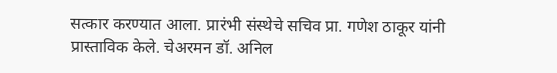सत्कार करण्यात आला. प्रारंभी संस्थेचे सचिव प्रा. गणेश ठाकूर यांनी प्रास्ताविक केले. चेअरमन डॉ. अनिल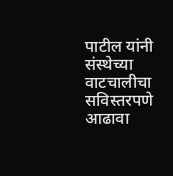पाटील यांनी संस्थेच्या वाटचालीचा सविस्तरपणे आढावा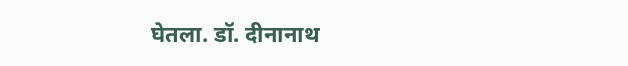घेतला. डॉ. दीनानाथ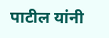पाटील यांनी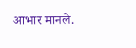आभार मानले.